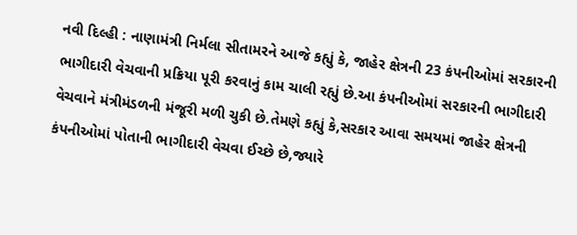નવી દિલ્હી : નાણામંત્રી નિર્મલા સીતામરને આજે કહ્યું કે, જાહેર ક્ષેત્રની 23 કંપનીઓમાં સરકારની ભાગીદારી વેચવાની પ્રક્રિયા પૂરી કરવાનું કામ ચાલી રહ્યું છે.આ કંપનીઓમાં સરકારની ભાગીદારી વેચવાને મંત્રીમંડળની મંજૂરી મળી ચુકી છે.તેમણે કહ્યું કે,સરકાર આવા સમયમાં જાહેર ક્ષેત્રની કંપનીઓમાં પોતાની ભાગીદારી વેચવા ઈચ્છે છે,જ્યારે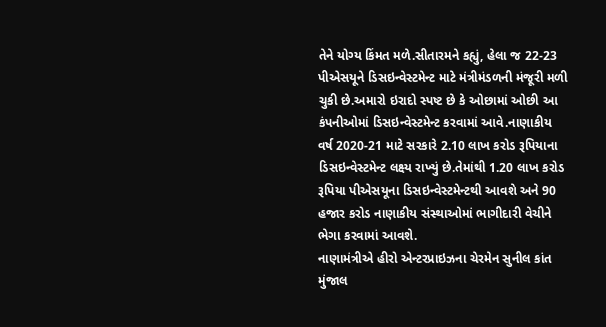તેને યોગ્ય કિંમત મળે.સીતારમને કહ્યું, હેલા જ 22-23 પીએસયૂને ડિસઇન્વેસ્ટમેન્ટ માટે મંત્રીમંડળની મંજૂરી મળી ચુકી છે.અમારો ઇરાદો સ્પષ્ટ છે કે ઓછામાં ઓછી આ કંપનીઓમાં ડિસઇન્વેસ્ટમેન્ટ કરવામાં આવે.નાણાકીય વર્ષ 2020-21 માટે સરકારે 2.10 લાખ કરોડ રૂપિયાના ડિસઇન્વેસ્ટમેન્ટ લક્ષ્ય રાખ્યું છે.તેમાંથી 1.20 લાખ કરોડ રૂપિયા પીએસયૂના ડિસઇન્વેસ્ટમેન્ટથી આવશે અને 90 હજાર કરોડ નાણાકીય સંસ્થાઓમાં ભાગીદારી વેચીને ભેગા કરવામાં આવશે.
નાણામંત્રીએ હીરો એન્ટરપ્રાઇઝના ચેરમેન સુનીલ કાંત મુંજાલ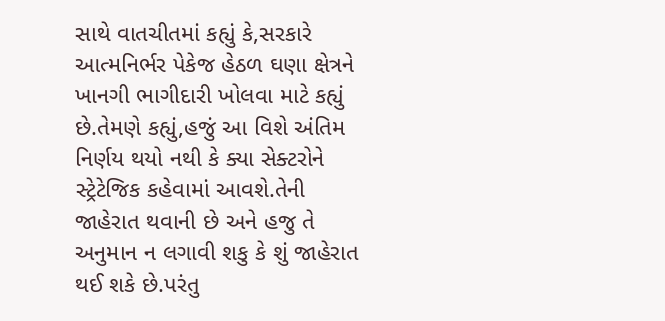સાથે વાતચીતમાં કહ્યું કે,સરકારે આત્મનિર્ભર પેકેજ હેઠળ ઘણા ક્ષેત્રને ખાનગી ભાગીદારી ખોલવા માટે કહ્યું છે.તેમણે કહ્યું,હજું આ વિશે અંતિમ નિર્ણય થયો નથી કે ક્યા સેક્ટરોને સ્ટ્રેટેજિક કહેવામાં આવશે.તેની જાહેરાત થવાની છે અને હજુ તે અનુમાન ન લગાવી શકુ કે શું જાહેરાત થઈ શકે છે.પરંતુ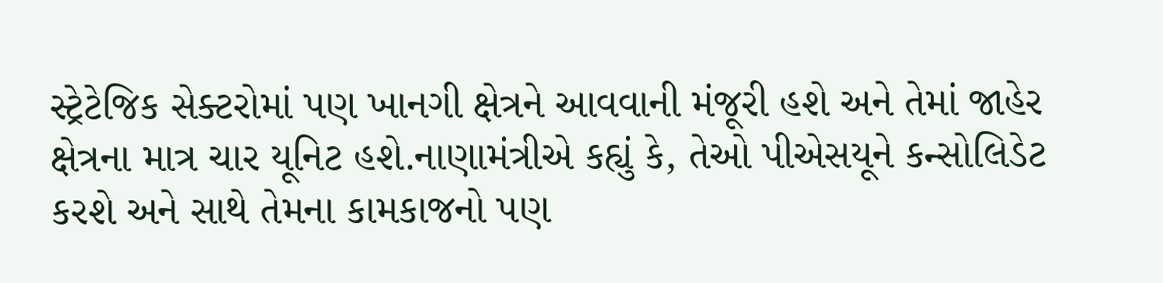સ્ટ્રેટેજિક સેક્ટરોમાં પણ ખાનગી ક્ષેત્રને આવવાની મંજૂરી હશે અને તેમાં જાહેર ક્ષેત્રના માત્ર ચાર યૂનિટ હશે.નાણામંત્રીએ કહ્યું કે, તેઓ પીએસયૂને કન્સોલિડેટ કરશે અને સાથે તેમના કામકાજનો પણ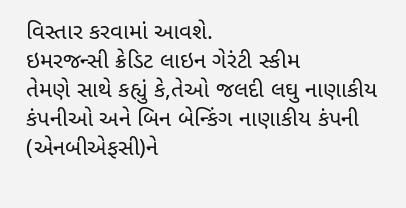વિસ્તાર કરવામાં આવશે.
ઇમરજન્સી ક્રેડિટ લાઇન ગેરંટી સ્કીમ
તેમણે સાથે કહ્યું કે,તેઓ જલદી લઘુ નાણાકીય કંપનીઓ અને બિન બેન્કિંગ નાણાકીય કંપની (એનબીએફસી)ને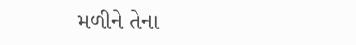મળીને તેના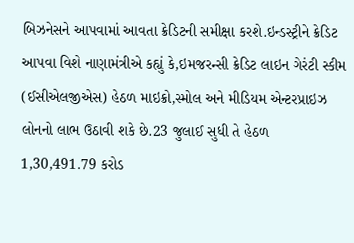બિઝનેસને આપવામાં આવતા ક્રેડિટની સમીક્ષા કરશે.ઇન્ડસ્ટ્રીને ક્રેડિટ આપવા વિશે નાણામંત્રીએ કહ્યું કે,ઇમજરન્સી ક્રેડિટ લાઇન ગેરંટી સ્કીમ (ઈસીએલજીએસ) હેઠળ માઇક્રો,સ્મોલ અને મીડિયમ એન્ટરપ્રાઇઝ લોનનો લાભ ઉઠાવી શકે છે.23 જુલાઈ સુધી તે હેઠળ 1,30,491.79 કરોડ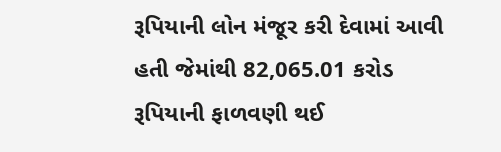રૂપિયાની લોન મંજૂર કરી દેવામાં આવી હતી જેમાંથી 82,065.01 કરોડ રૂપિયાની ફાળવણી થઈ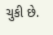ચુકી છે.